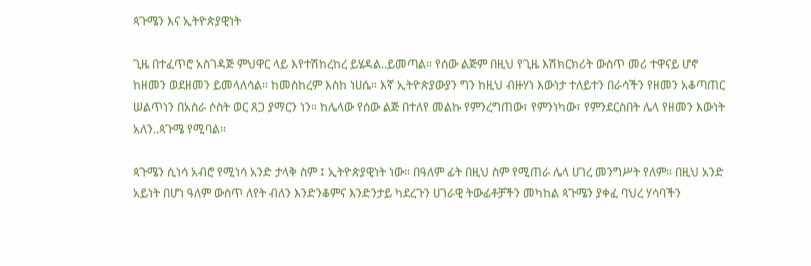ጳጉሜን እና ኢትዮጵያዊነት

ጊዜ በተፈጥሮ አስገዳጅ ምህዋር ላይ እየተሽከረከረ ይሄዳል..ይመጣል። የሰው ልጅም በዚህ የጊዜ እሽክርክሪት ውስጥ መሪ ተዋናይ ሆኖ ከዘመን ወደዘመን ይመላለሳል። ከመስከረም እስከ ነሀሴ። እኛ ኢትዮጵያውያን ግን ከዚህ ብዙሃነ እውነታ ተለይተን በራሳችን የዘመን አቆጣጠር ሠልጥነን በአስራ ሶስት ወር ጸጋ ያማርን ነን። ከሌላው የሰው ልጅ በተለየ መልኩ የምንረግጠው፣ የምንነካው፣ የምንደርስበት ሌላ የዘመን እውነት አለን..ጳጉሜ የሚባል።

ጳጉሜን ሲነሳ አብሮ የሚነሳ አንድ ታላቅ ስም ፤ ኢትዮጵያዊነት ነው። በዓለም ፊት በዚህ ስም የሚጠራ ሌላ ሀገረ መንግሥት የለም። በዚህ አንድ አይነት በሆነ ዓለም ውስጥ ለየት ብለን እንድንቆምና እንድንታይ ካደረጉን ሀገራዊ ትውፊቶቻችን መካከል ጳጉሜን ያቀፈ ባህረ ሃሳባችን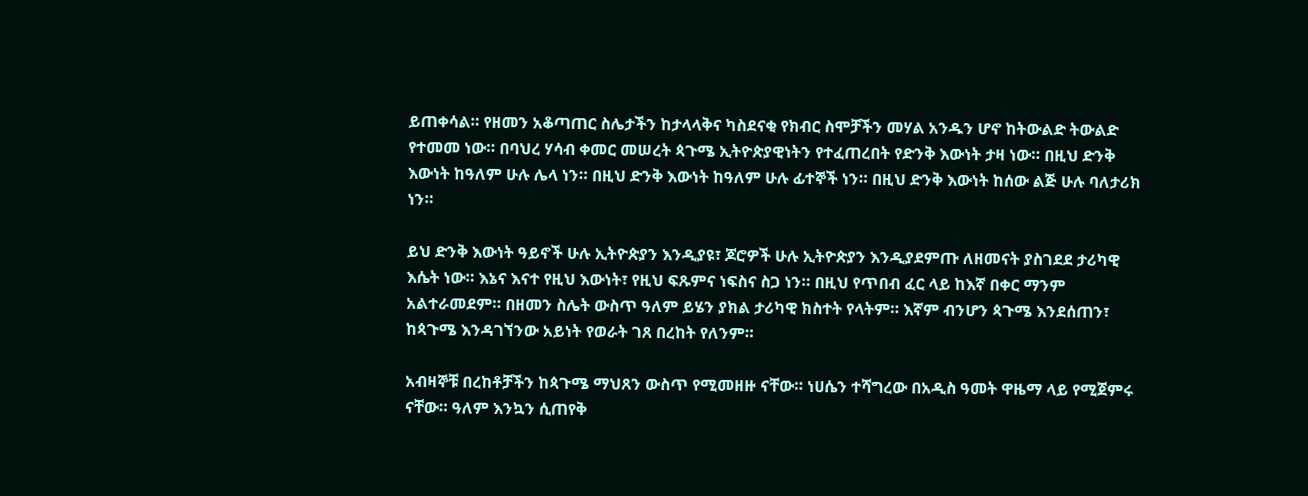ይጠቀሳል። የዘመን አቆጣጠር ስሌታችን ከታላላቅና ካስደናቂ የክብር ስሞቻችን መሃል አንዱን ሆኖ ከትውልድ ትውልድ የተመመ ነው። በባህረ ሃሳብ ቀመር መሠረት ጳጉሜ ኢትዮጵያዊነትን የተፈጠረበት የድንቅ እውነት ታዛ ነው። በዚህ ድንቅ እውነት ከዓለም ሁሉ ሌላ ነን። በዚህ ድንቅ እውነት ከዓለም ሁሉ ፊተኞች ነን። በዚህ ድንቅ እውነት ከሰው ልጅ ሁሉ ባለታሪክ ነን።

ይህ ድንቅ እውነት ዓይኖች ሁሉ ኢትዮጵያን እንዲያዩ፣ ጆሮዎች ሁሉ ኢትዮጵያን እንዲያደምጡ ለዘመናት ያስገደደ ታሪካዊ እሴት ነው። እኔና እናተ የዚህ እውነት፣ የዚህ ፍጹምና ነፍስና ስጋ ነን። በዚህ የጥበብ ፈር ላይ ከእኛ በቀር ማንም አልተራመደም። በዘመን ስሌት ውስጥ ዓለም ይሄን ያክል ታሪካዊ ክስተት የላትም። እኛም ብንሆን ጳጉሜ እንደሰጠን፣ ከጳጉሜ እንዳገኘንው አይነት የወራት ገጸ በረከት የለንም።

አብዛኞቹ በረከቶቻችን ከጳጉሜ ማህጸን ውስጥ የሚመዘዙ ናቸው። ነሀሴን ተሻግረው በአዲስ ዓመት ዋዜማ ላይ የሚጀምሩ ናቸው። ዓለም እንኳን ሲጠየቅ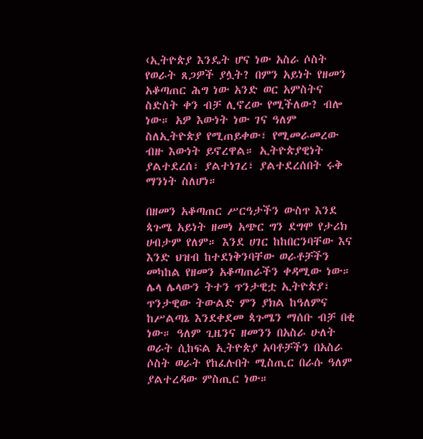‹ኢትዮጵያ እንዴት ሆና ነው አስራ ሶስት የወራት ጸጋዎች ያሏት? በምን አይነት የዘመን አቆጣጠር ሕግ ነው አንድ ወር አምስትና ስድስት ቀን ብቻ ሊኖረው የሚችለው? ብሎ ነው። አዎ እውነት ነው ገና ዓለም ስለኢትዮጵያ የሚጠይቀው፣ የሚመራመረው ብዙ እውነት ይኖረዋል። ኢትዮጵያዊነት ያልተደረሰ፣ ያልተነገረ፣ ያልተደረሰበት ሩቅ ማንነት ስለሆነ።

በዘመን አቆጣጠር ሥርዓታችን ውስጥ እንደ ጳጉሜ አይነት ዘመነ አጭር ግን ደግሞ የታሪክ ሀብታም የለም። እንደ ሀገር ከከበርንባቸው እና እንድ ህዝብ ከተደነቅንባቸው ወራቶቻችን መካከል የዘመን አቆጣጠራችን ቀዳሚው ነው። ሌላ ሌላውን ትተን ጥንታዊቷ ኢትዮጵያ፣ ጥንታዊው ትውልድ ምን ያክል ከዓለምና ከሥልጣኔ እንደቀደመ ጳጉሜን ማሰቡ ብቻ በቂ ነው። ዓለም ጊዜንና ዘመንን በአስራ ሁለት ወራት ሲከፍል ኢትዮጵያ አባቶቻችን በአስራ ሶስት ወራት የከፈሉበት ሚስጢር በራሱ ዓለም ያልተረዳው ምስጢር ነው።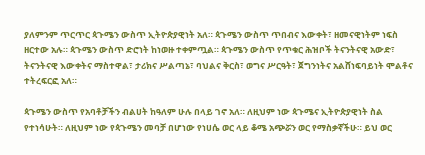ያለምንም ጥርጥር ጳጉሜን ውስጥ ኢትዮጵያዊነት አለ። ጳጉሜን ውስጥ ጥበብና እውቀት፣ ዘመናዊነትም ነፍስ ዘርተው አሉ። ጳጉሜን ውስጥ ድሮነት ከነወዙ ተቀምጧል። ጳጉሜን ውስጥ የጥቁር ሕዝቦች ትናንትናዊ አውድ፣ ትናንትናዊ እውቀትና ማስተዋል፣ ታሪክና ሥልጣኔ፣ ባህልና ቅርስ፣ ወግና ሥርዓት፣ ጀግንነትና አልሸነፍባይነት ሞልቶና ተትረፍርፎ አለ።

ጳጉሜን ውስጥ የአባቶቻችን ብልሀት ከዓለም ሁሉ በላይ ገኖ አለ። ለዚህም ነው ጳጉሜና ኢትዮጵያዊነት ስል የተነሳሁት። ለዚህም ነው የጳጉሜን መባቻ በሆነው የነሀሴ ወር ላይ ቆሜ አጭሯን ወር የማስቃኛችሁ። ይህ ወር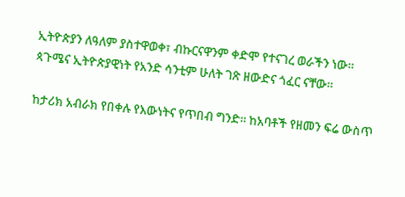ኢትዮጵያን ለዓለም ያስተዋወቀ፣ ብኩርናዋንም ቀድሞ የተናገረ ወራችን ነው። ጳጉሜና ኢትዮጵያዊነት የአንድ ሳንቲም ሁለት ገጽ ዘውድና ጎፈር ናቸው።

ከታሪክ አብራክ የበቀሉ የእውነትና የጥበብ ግንድ። ከአባቶች የዘመን ፍሬ ውስጥ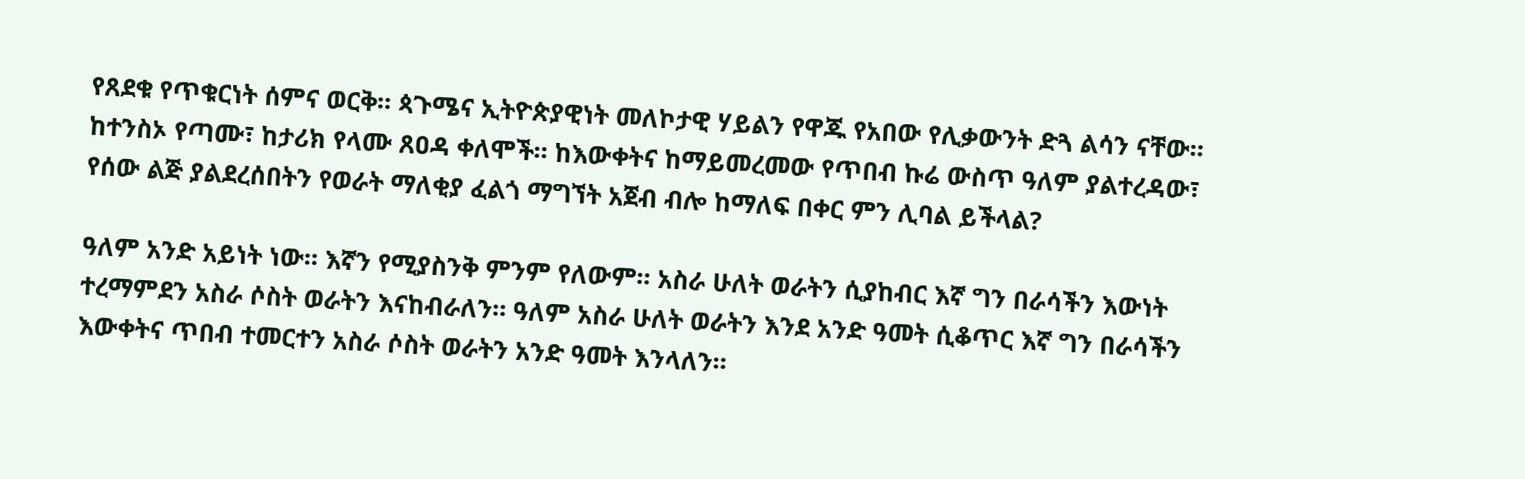የጸደቁ የጥቁርነት ሰምና ወርቅ። ጳጉሜና ኢትዮጵያዊነት መለኮታዊ ሃይልን የዋጁ የአበው የሊቃውንት ድጓ ልሳን ናቸው። ከተንስኦ የጣሙ፣ ከታሪክ የላሙ ጸዐዳ ቀለሞች። ከእውቀትና ከማይመረመው የጥበብ ኩሬ ውስጥ ዓለም ያልተረዳው፣ የሰው ልጅ ያልደረሰበትን የወራት ማለቂያ ፈልጎ ማግኘት አጀብ ብሎ ከማለፍ በቀር ምን ሊባል ይችላል?

ዓለም አንድ አይነት ነው። እኛን የሚያስንቅ ምንም የለውም። አስራ ሁለት ወራትን ሲያከብር እኛ ግን በራሳችን እውነት ተረማምደን አስራ ሶስት ወራትን እናከብራለን። ዓለም አስራ ሁለት ወራትን እንደ አንድ ዓመት ሲቆጥር እኛ ግን በራሳችን እውቀትና ጥበብ ተመርተን አስራ ሶስት ወራትን አንድ ዓመት እንላለን።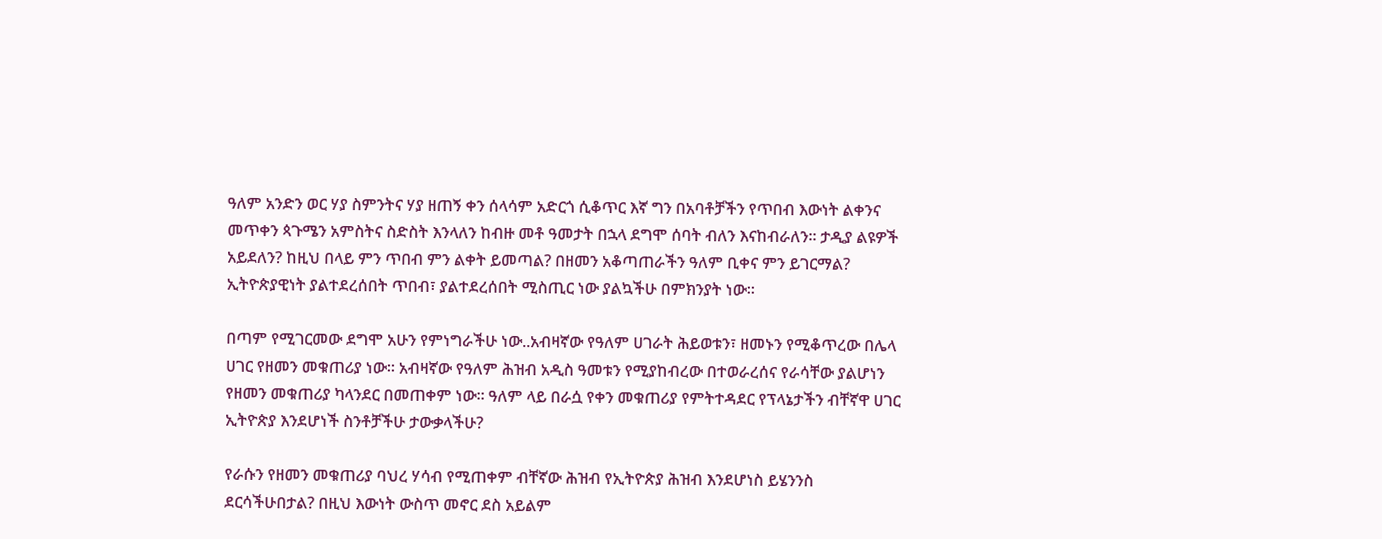ዓለም አንድን ወር ሃያ ስምንትና ሃያ ዘጠኝ ቀን ሰላሳም አድርጎ ሲቆጥር እኛ ግን በአባቶቻችን የጥበብ እውነት ልቀንና መጥቀን ጳጉሜን አምስትና ስድስት እንላለን ከብዙ መቶ ዓመታት በኋላ ደግሞ ሰባት ብለን እናከብራለን። ታዲያ ልዩዎች አይደለን? ከዚህ በላይ ምን ጥበብ ምን ልቀት ይመጣል? በዘመን አቆጣጠራችን ዓለም ቢቀና ምን ይገርማል? ኢትዮጵያዊነት ያልተደረሰበት ጥበብ፣ ያልተደረሰበት ሚስጢር ነው ያልኳችሁ በምክንያት ነው።

በጣም የሚገርመው ደግሞ አሁን የምነግራችሁ ነው..አብዛኛው የዓለም ሀገራት ሕይወቱን፣ ዘመኑን የሚቆጥረው በሌላ ሀገር የዘመን መቁጠሪያ ነው። አብዛኛው የዓለም ሕዝብ አዲስ ዓመቱን የሚያከብረው በተወራረሰና የራሳቸው ያልሆነን የዘመን መቁጠሪያ ካላንደር በመጠቀም ነው። ዓለም ላይ በራሷ የቀን መቁጠሪያ የምትተዳደር የፕላኔታችን ብቸኛዋ ሀገር ኢትዮጵያ እንደሆነች ስንቶቻችሁ ታውቃላችሁ?

የራሱን የዘመን መቁጠሪያ ባህረ ሃሳብ የሚጠቀም ብቸኛው ሕዝብ የኢትዮጵያ ሕዝብ እንደሆነስ ይሄንንስ ደርሳችሁበታል? በዚህ እውነት ውስጥ መኖር ደስ አይልም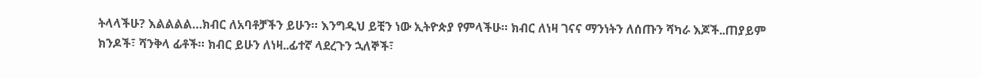ትላላችሁ? እልልልል…ክብር ለአባቶቻችን ይሁን። እንግዲህ ይቺን ነው ኢትዮጵያ የምላችሁ። ክብር ለነዛ ገናና ማንነትን ለሰጡን ሻካራ እጆች..ጠያይም ክንዶች፣ ሻንቅላ ፊቶች። ክብር ይሁን ለነዛ..ፊተኛ ላደረጉን ኋለኞች፣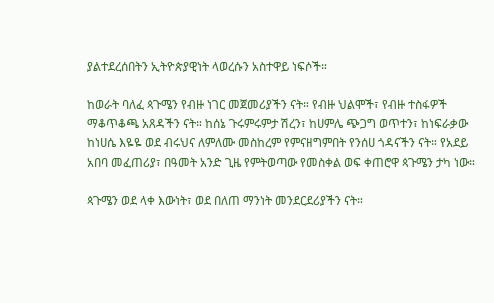ያልተደረሰበትን ኢትዮጵያዊነት ላወረሱን አስተዋይ ነፍሶች።

ከወራት ባለፈ ጳጉሜን የብዙ ነገር መጀመሪያችን ናት። የብዙ ህልሞች፣ የብዙ ተስፋዎች ማቆጥቆጫ አጸዳችን ናት። ከሰኔ ጉሩምሩምታ ሽረን፣ ከሀምሌ ጭጋግ ወጥተን፣ ከነፍራቃው ከነሀሴ እዬዬ ወደ ብሩህና ለምለሙ መስከረም የምናዘግምበት የንሰሀ ጎዳናችን ናት። የአደይ አበባ መፈጠሪያ፣ በዓመት አንድ ጊዜ የምትወጣው የመስቀል ወፍ ቀጠሮዋ ጳጉሜን ታካ ነው።

ጳጉሜን ወደ ላቀ እውነት፣ ወደ በለጠ ማንነት መንደርደሪያችን ናት።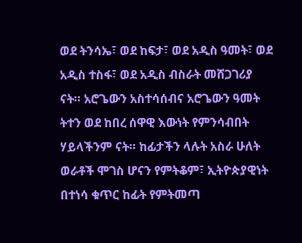ወደ ትንሳኤ፣ ወደ ከፍታ፣ ወደ አዲስ ዓመት፣ ወደ አዲስ ተስፋ፣ ወደ አዲስ ብስራት መሸጋገሪያ ናት። አሮጌውን አስተሳሰብና አሮጌውን ዓመት ትተን ወደ ከበረ ሰዋዊ እውነት የምንሳብበት ሃይላችንም ናት። ከፊታችን ላሉት አስራ ሁለት ወራቶች ሞገስ ሆናን የምትቆም፣ ኢትዮጵያዊነት በተነሳ ቁጥር ከፊት የምትመጣ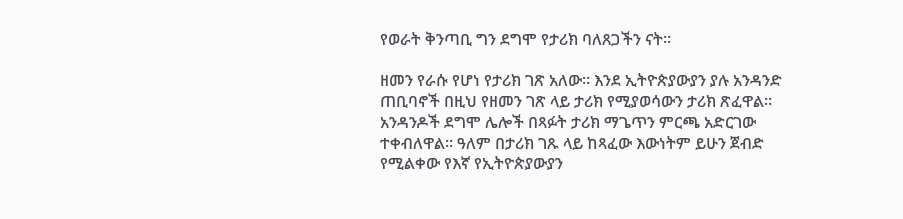የወራት ቅንጣቢ ግን ደግሞ የታሪክ ባለጸጋችን ናት።

ዘመን የራሱ የሆነ የታሪክ ገጽ አለው። እንደ ኢትዮጵያውያን ያሉ አንዳንድ ጠቢባኖች በዚህ የዘመን ገጽ ላይ ታሪክ የሚያወሳውን ታሪክ ጽፈዋል። አንዳንዶች ደግሞ ሌሎች በጻፉት ታሪክ ማጌጥን ምርጫ አድርገው ተቀብለዋል። ዓለም በታሪክ ገጹ ላይ ከጻፈው እውነትም ይሁን ጀብድ የሚልቀው የእኛ የኢትዮጵያውያን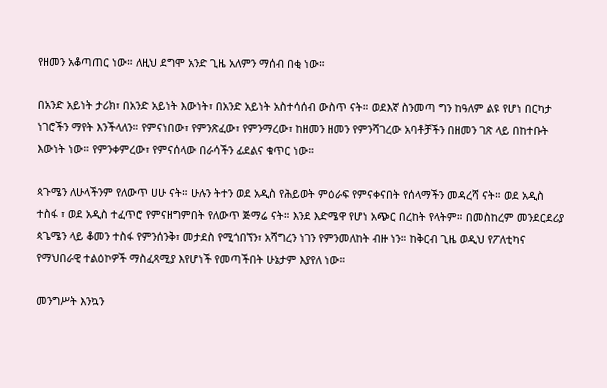የዘመን አቆጣጠር ነው። ለዚህ ደግሞ አንድ ጊዜ አለምን ማሰብ በቂ ነው።

በአንድ አይነት ታሪክ፣ በአንድ አይነት እውነት፣ በአንድ አይነት አስተሳሰብ ውስጥ ናት። ወደእኛ ስንመጣ ግን ከዓለም ልዩ የሆነ በርካታ ነገሮችን ማየት እንችላለን። የምናነበው፣ የምንጽፈው፣ የምንማረው፣ ከዘመን ዘመን የምንሻገረው አባቶቻችን በዘመን ገጽ ላይ በከተቡት እውነት ነው። የምንቀምረው፣ የምናሰላው በራሳችን ፊደልና ቁጥር ነው።

ጳጉሜን ለሁላችንም የለውጥ ሀሁ ናት። ሁሉን ትተን ወደ አዲስ የሕይወት ምዕራፍ የምናቀናበት የሰላማችን መዳረሻ ናት። ወደ አዲስ ተስፋ ፣ ወደ አዲስ ተፈጥሮ የምናዘግምበት የለውጥ ጅማሬ ናት። እንደ እድሜዋ የሆነ አጭር በረከት የላትም። በመስከረም መንደርደሪያ ጳጌሜን ላይ ቆመን ተስፋ የምንሰንቅ፣ መታደስ የሚጎበኘን፣ አሻግረን ነገን የምንመለከት ብዙ ነን። ከቅርብ ጊዜ ወዲህ የፖለቲካና የማህበራዊ ተልዕኮዎች ማስፈጻሚያ እየሆነች የመጣችበት ሁኔታም እያየለ ነው።

መንግሥት እንኳን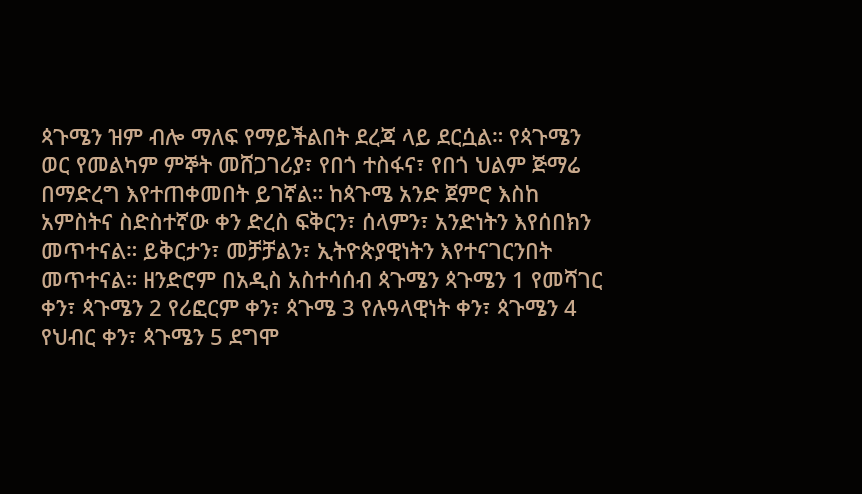ጳጉሜን ዝም ብሎ ማለፍ የማይችልበት ደረጃ ላይ ደርሷል። የጳጉሜን ወር የመልካም ምኞት መሸጋገሪያ፣ የበጎ ተስፋና፣ የበጎ ህልም ጅማሬ በማድረግ እየተጠቀመበት ይገኛል። ከጳጉሜ አንድ ጀምሮ እስከ አምስትና ስድስተኛው ቀን ድረስ ፍቅርን፣ ሰላምን፣ አንድነትን እየሰበክን መጥተናል። ይቅርታን፣ መቻቻልን፣ ኢትዮጵያዊነትን እየተናገርንበት መጥተናል። ዘንድሮም በአዲስ አስተሳሰብ ጳጉሜን ጳጉሜን 1 የመሻገር ቀን፣ ጳጉሜን 2 የሪፎርም ቀን፣ ጳጉሜ 3 የሉዓላዊነት ቀን፣ ጳጉሜን 4 የህብር ቀን፣ ጳጉሜን 5 ደግሞ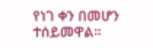የነገ ቀን በመሆን ተሰይመዋል።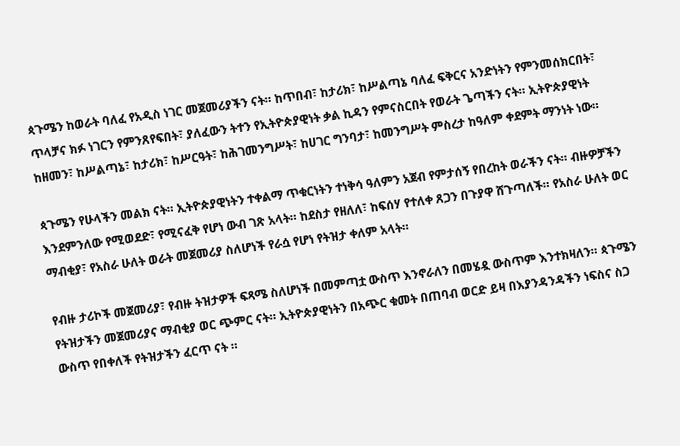ጳጉሜን ከወራት ባለፈ የአዲስ ነገር መጀመሪያችን ናት። ከጥበብ፣ ከታሪክ፣ ከሥልጣኔ ባለፈ ፍቅርና አንድነትን የምንመሰክርበት፣ ጥላቻና ክፉ ነገርን የምንጸየፍበት፣ ያለፈውን ትተን የኢትዮጵያዊነት ቃል ኪዳን የምናስርበት የወራት ጌጣችን ናት። ኢትዮጵያዊነት ከዘመን፣ ከሥልጣኔ፣ ከታሪክ፣ ከሥርዓት፣ ከሕገመንግሥት፣ ከሀገር ግንባታ፣ ከመንግሥት ምስረታ ከዓለም ቀደምት ማንነት ነው።

ጳጉሜን የሁላችን መልክ ናት። ኢትዮጵያዊነትን ተቀልማ ጥቁርነትን ተነቅሳ ዓለምን አጀብ የምታሰኝ የበረከት ወራችን ናት። ብዙዎቻችን እንደምንለው የሚወደድ፣ የሚናፈቅ የሆነ ውብ ገጽ አላት። ከደስታ የዘለለ፣ ከፍሰሃ የተለቀ ጸጋን በጉያዋ ሸጉጣለች። የአስራ ሁለት ወር ማብቂያ፣ የአስራ ሁለት ወራት መጀመሪያ ስለሆነች የራሷ የሆነ የትዝታ ቀለም አላት።

የብዙ ታሪኮች መጀመሪያ፣ የብዙ ትዝታዎች ፍጻሜ ስለሆነች በመምጣቷ ውስጥ እንኖራለን በመሄዷ ውስጥም እንተክዛለን። ጳጉሜን የትዝታችን መጀመሪያና ማብቂያ ወር ጭምር ናት። ኢትዮጵያዊነትን በአጭር ቁመት በጠባብ ወርድ ይዛ በእያንዳንዳችን ነፍስና ስጋ ውስጥ የበቀለች የትዝታችን ፈርጥ ናት ።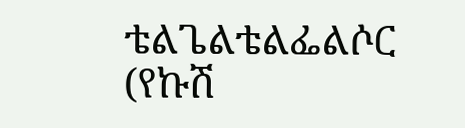ቴልጌልቴልፌልሶር (የኩሽ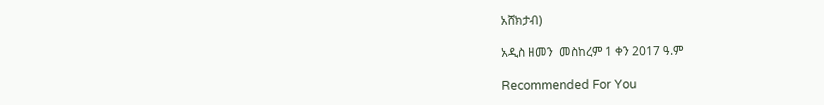አሸክታብ)

አዲስ ዘመን  መስከረም 1 ቀን 2017 ዓ.ም

Recommended For You